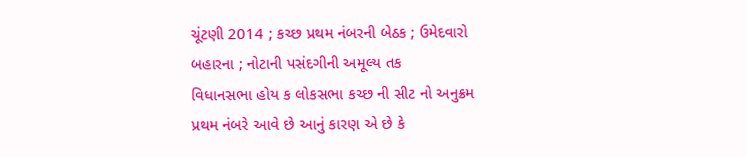ચૂંટણી 2014 ; કચ્છ પ્રથમ નંબરની બેઠક ; ઉમેદવારો બહારના ; નોટાની પસંદગીની અમૂલ્ય તક
વિધાનસભા હોય ક લોકસભા કચ્છ ની સીટ નો અનુક્રમ પ્રથમ નંબરે આવે છે આનું કારણ એ છે કે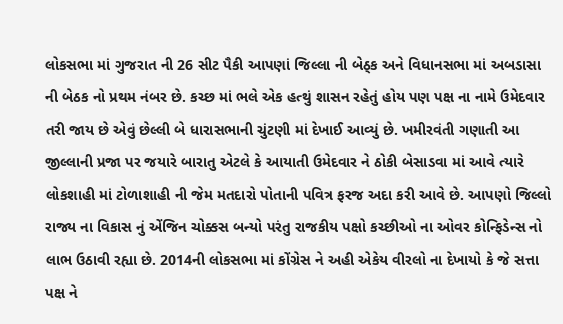લોકસભા માં ગુજરાત ની 26 સીટ પૈકી આપણાં જિલ્લા ની બેઠ્ક અને વિધાનસભા માં અબડાસા ની બેઠક નો પ્રથમ નંબર છે. કચ્છ માં ભલે એક હત્થું શાસન રહેતું હોય પણ પક્ષ ના નામે ઉમેદવાર તરી જાય છે એવું છેલ્લી બે ધારાસભાની ચુંટણી માં દેખાઈ આવ્યું છે. ખમીરવંતી ગણાતી આ જીલ્લાની પ્રજા પર જયારે બારાતુ એટલે કે આયાતી ઉમેદવાર ને ઠોકી બેસાડવા માં આવે ત્યારે લોકશાહી માં ટોળાશાહી ની જેમ મતદારો પોતાની પવિત્ર ફરજ અદા કરી આવે છે. આપણો જિલ્લો રાજ્ય ના વિકાસ નું એંજિન ચોક્કસ બન્યો પરંતુ રાજકીય પક્ષો કચ્છીઓ ના ઓવર કોન્ફિડેન્સ નો લાભ ઉઠાવી રહ્યા છે. 2014ની લોકસભા માં કોંગ્રેસ ને અહી એકેય વીરલો ના દેખાયો કે જે સત્તા પક્ષ ને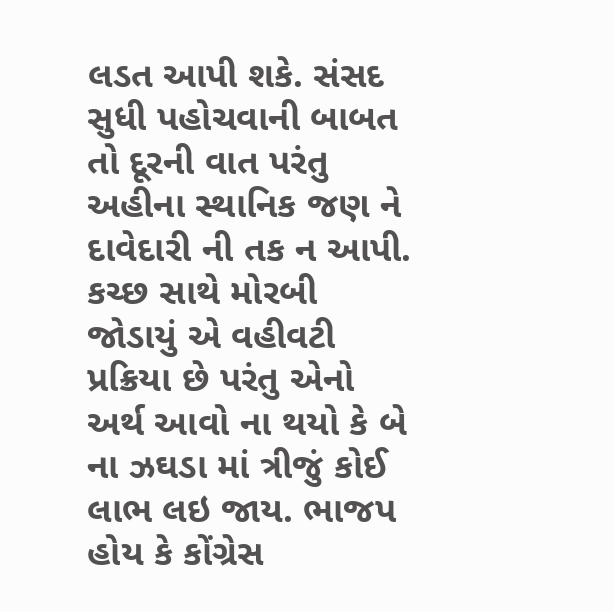લડત આપી શકે. સંસદ સુધી પહોચવાની બાબત તો દૂરની વાત પરંતુ અહીના સ્થાનિક જણ ને દાવેદારી ની તક ન આપી. કચ્છ સાથે મોરબી જોડાયું એ વહીવટી પ્રક્રિયા છે પરંતુ એનો અર્થ આવો ના થયો કે બે ના ઝઘડા માં ત્રીજું કોઈ લાભ લઇ જાય. ભાજપ હોય કે કોંગ્રેસ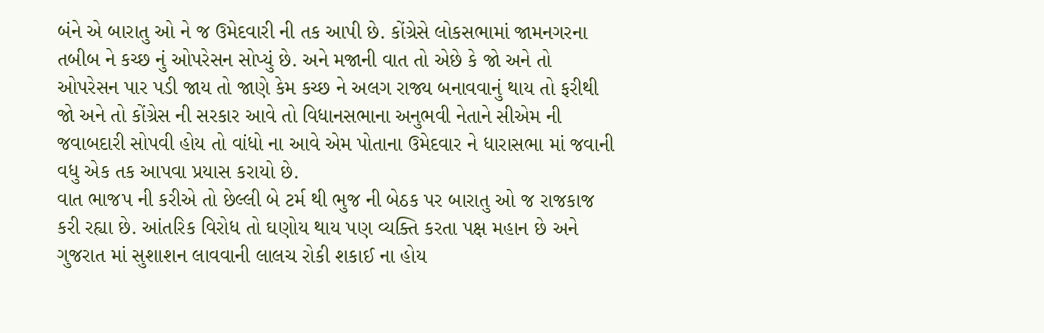બંને એ બારાતુ ઓ ને જ ઉમેદવારી ની તક આપી છે. કોંગ્રેસે લોકસભામાં જામનગરના તબીબ ને કચ્છ નું ઓપરેસન સોપ્યું છે. અને મજાની વાત તો એછે કે જો અને તો ઓપરેસન પાર પડી જાય તો જાણે કેમ કચ્છ ને અલગ રાજ્ય બનાવવાનું થાય તો ફરીથી જો અને તો કોંગ્રેસ ની સરકાર આવે તો વિધાનસભાના અનુભવી નેતાને સીએમ ની જવાબદારી સોપવી હોય તો વાંધો ના આવે એમ પોતાના ઉમેદવાર ને ધારાસભા માં જવાની વધુ એક તક આપવા પ્રયાસ કરાયો છે.
વાત ભાજપ ની કરીએ તો છેલ્લી બે ટર્મ થી ભુજ ની બેઠક પર બારાતુ ઓ જ રાજકાજ કરી રહ્યા છે. આંતરિક વિરોધ તો ઘણોય થાય પણ વ્યક્તિ કરતા પક્ષ મહાન છે અને ગુજરાત માં સુશાશન લાવવાની લાલચ રોકી શકાઈ ના હોય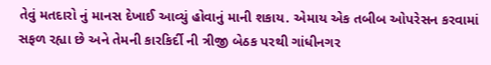તેવું મતદારો નું માનસ દેખાઈ આવ્યું હોવાનું માની શકાય. એમાય એક તબીબ ઓપરેસન કરવામાં સફળ રહ્યા છે અને તેમની કારકિર્દી ની ત્રીજી બેઠક પરથી ગાંધીનગર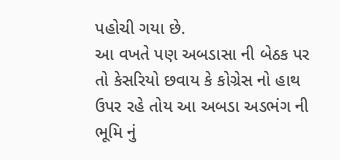પહોચી ગયા છે.
આ વખતે પણ અબડાસા ની બેઠક પર તો કેસરિયો છવાય કે કોગ્રેસ નો હાથ ઉપર રહે તોય આ અબડા અડભંગ ની ભૂમિ નું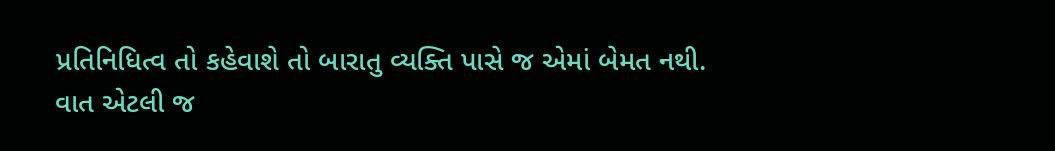પ્રતિનિધિત્વ તો કહેવાશે તો બારાતુ વ્યક્તિ પાસે જ એમાં બેમત નથી.
વાત એટલી જ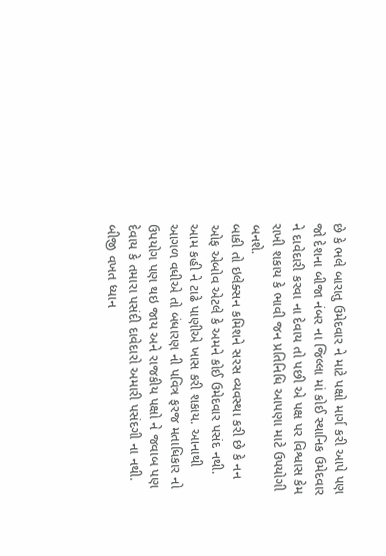છે કે ભલે બારાતુ ઉમેદવાર ને માટે પક્ષો માર્ગ કરી આપે પણ જો દેશના બીજા નંબર ના જિલ્લા માં કોઈ સ્થાનિક ઉમેદવાર ને દાવેદારી કરવા ના દેવાય તો પછી એ પક્ષ પર વિશ્વાસ કેમ રાખી શકાય કે ભાવી જન પ્રતિનિધિ આપણા માટે ઉપયોગી બનશે.
બાકી તો ઇલેક્સન કમિશને સરસ વ્યવસ્થા કરી છે કે નન ઓફ એબોવ એટલે કે અમને કોઈ ઉમેદવાર પસંદ નથી. આમ કહી ને ટાઢે પાણીએ ખાસ કરી શકાય. આનાથી આગળ વધીએ તો બંધારણ ની પવિત્ર ફરજ મતાધિકાર નો ઉપયોગ પણ થઇ જાય અને રાજકીય પક્ષો ને જવાબ પણ દેવાય કે તમારા પસંદી દાવેદારો અમારી પસંદગી ના નથી. બીજી વખત ધ્યાન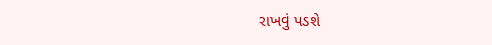રાખવું પડશે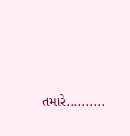તમારે..........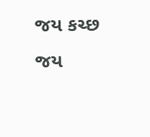જય કચ્છ
જય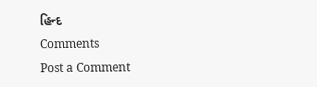હિન્દ
Comments
Post a Comment